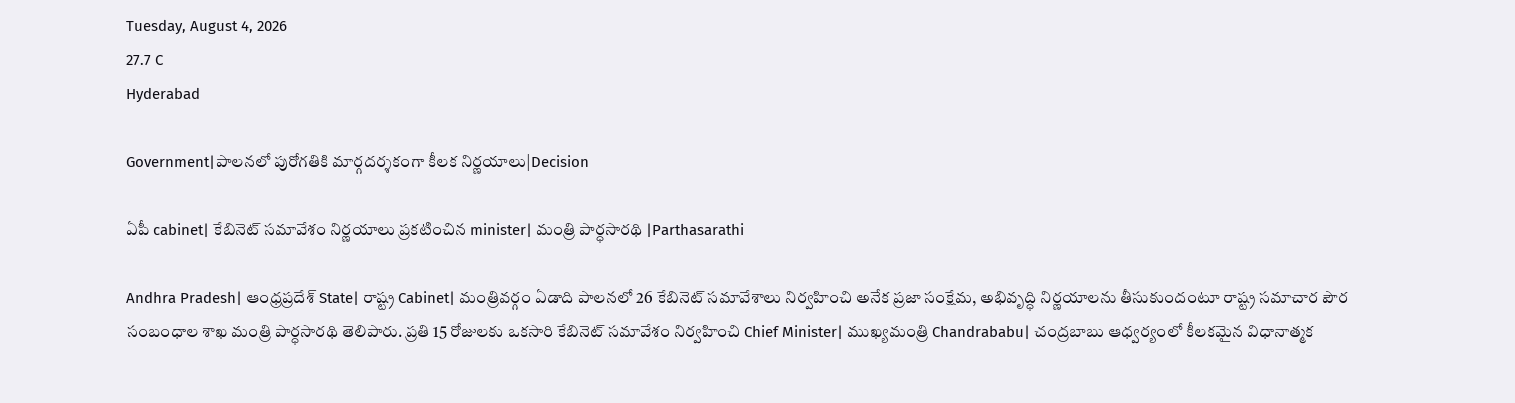Tuesday, August 4, 2026
27.7 C
Hyderabad

Government|పాలనలో పురోగతికి మార్గదర్శకంగా కీలక నిర్ణయాలు|Decision

ఏపీ cabinet| కేబినెట్ సమావేశం నిర్ణయాలు ప్రకటించిన minister| మంత్రి పార్ధసారథి |Parthasarathi

Andhra Pradesh| ఆంధ్రప్రదేశ్ State| రాష్ట్ర Cabinet| మంత్రివర్గం ఏడాది పాలనలో 26 కేబినెట్ సమావేశాలు నిర్వహించి అనేక ప్రజా సంక్షేమ, అభివృద్ధి నిర్ణయాలను తీసుకుందంటూ రాష్ట్ర సమాచార పౌర సంబంధాల శాఖ మంత్రి పార్ధసారథి తెలిపారు. ప్రతి 15 రోజులకు ఒకసారి కేబినెట్ సమావేశం నిర్వహించి Chief Minister| ముఖ్యమంత్రి Chandrababu| చంద్రబాబు ఆధ్వర్యంలో కీలకమైన విధానాత్మక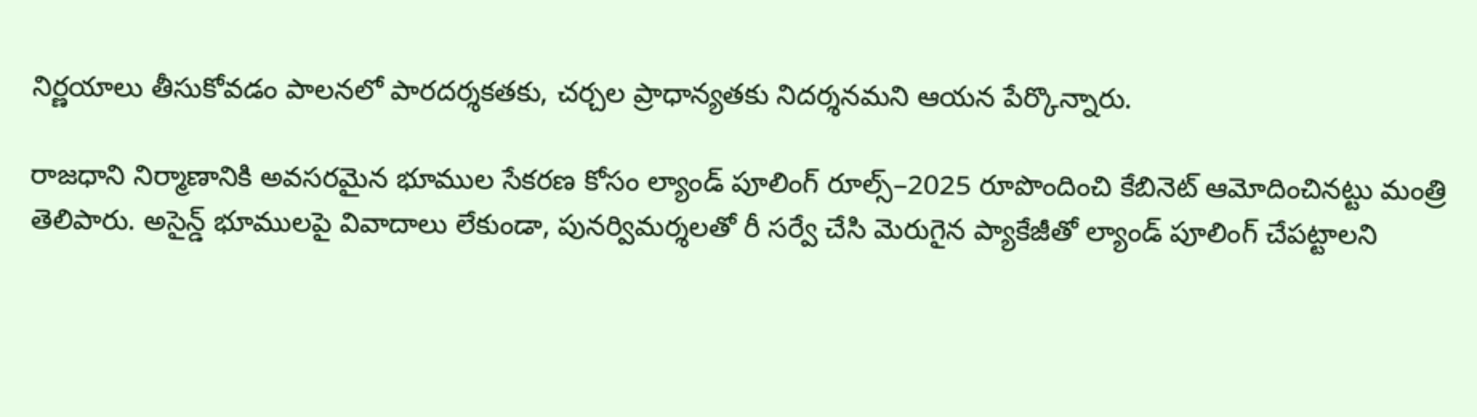నిర్ణయాలు తీసుకోవడం పాలనలో పారదర్శకతకు, చర్చల ప్రాధాన్యతకు నిదర్శనమని ఆయన పేర్కొన్నారు.

రాజధాని నిర్మాణానికి అవసరమైన భూముల సేకరణ కోసం ల్యాండ్ పూలింగ్ రూల్స్–2025 రూపొందించి కేబినెట్ ఆమోదించినట్టు మంత్రి తెలిపారు. అసైన్డ్ భూములపై వివాదాలు లేకుండా, పునర్విమర్శలతో రీ సర్వే చేసి మెరుగైన ప్యాకేజీతో ల్యాండ్ పూలింగ్ చేపట్టాలని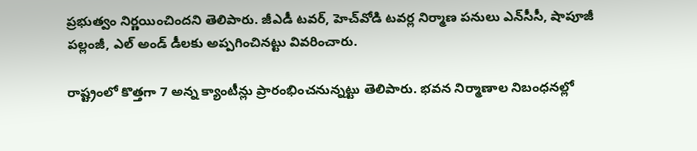ప్రభుత్వం నిర్ణయించిందని తెలిపారు. జీఎడీ టవర్, హెచ్‌వోడి టవర్ల నిర్మాణ పనులు ఎన్‌సీసీ, షాపూజీ పల్లంజీ, ఎల్ అండ్ డీలకు అప్పగించినట్టు వివరించారు.

రాష్ట్రంలో కొత్తగా 7 అన్న క్యాంటీన్లు ప్రారంభించనున్నట్టు తెలిపారు. భవన నిర్మాణాల నిబంధనల్లో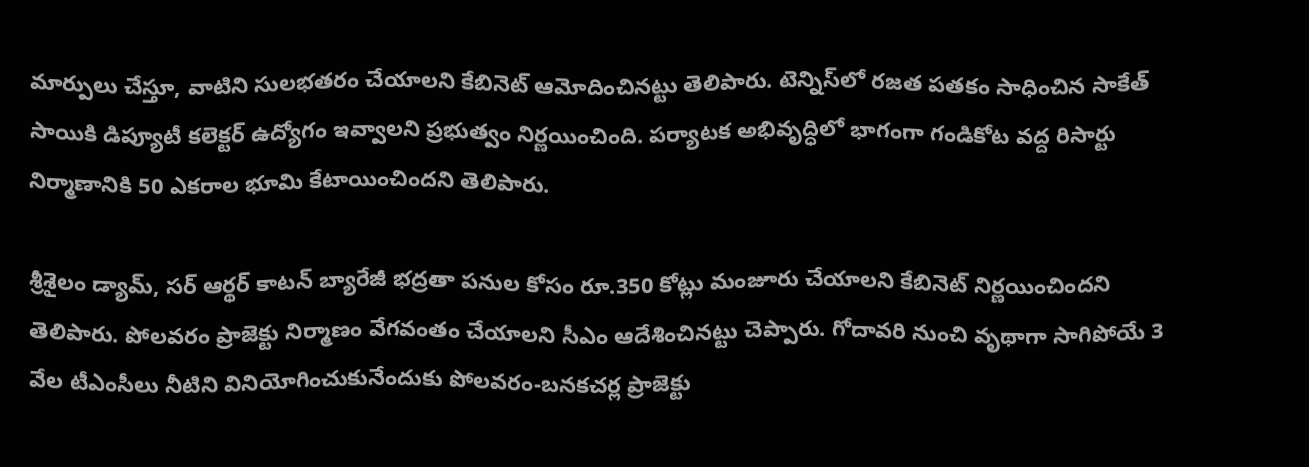మార్పులు చేస్తూ, వాటిని సులభతరం చేయాలని కేబినెట్ ఆమోదించినట్టు తెలిపారు. టెన్నిస్‌లో రజత పతకం సాధించిన సాకేత్ సాయికి డిప్యూటీ కలెక్టర్ ఉద్యోగం ఇవ్వాలని ప్రభుత్వం నిర్ణయించింది. పర్యాటక అభివృద్ధిలో భాగంగా గండికోట వద్ద రిసార్టు నిర్మాణానికి 50 ఎకరాల భూమి కేటాయించిందని తెలిపారు.

శ్రీశైలం డ్యామ్, సర్ ఆర్థర్ కాటన్ బ్యారేజీ భద్రతా పనుల కోసం రూ.350 కోట్లు మంజూరు చేయాలని కేబినెట్ నిర్ణయించిందని తెలిపారు. పోలవరం ప్రాజెక్టు నిర్మాణం వేగవంతం చేయాలని సీఎం ఆదేశించినట్టు చెప్పారు. గోదావరి నుంచి వృథాగా సాగిపోయే 3 వేల టీఎంసీలు నీటిని వినియోగించుకునేందుకు పోలవరం-బనకచర్ల ప్రాజెక్టు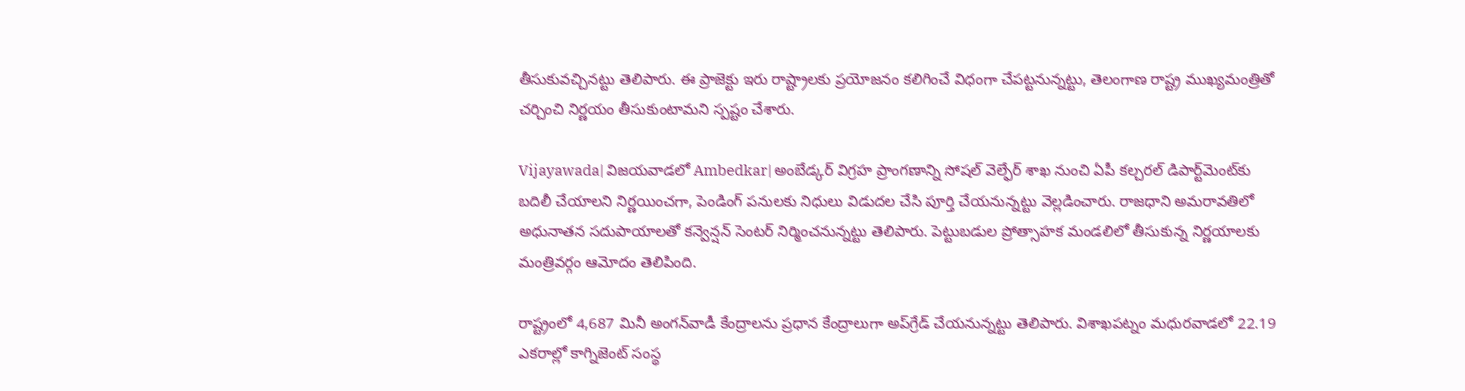తీసుకువచ్చినట్టు తెలిపారు. ఈ ప్రాజెక్టు ఇరు రాష్ట్రాలకు ప్రయోజనం కలిగించే విధంగా చేపట్టనున్నట్టు, తెలంగాణ రాష్ట్ర ముఖ్యమంత్రితో చర్చించి నిర్ణయం తీసుకుంటామని స్పష్టం చేశారు.

Vijayawada| విజయవాడలో Ambedkar| అంబేడ్కర్ విగ్రహ ప్రాంగణాన్ని సోషల్ వెల్ఫేర్ శాఖ నుంచి ఏపీ కల్చరల్ డిపార్ట్‌మెంట్‌కు బదిలీ చేయాలని నిర్ణయించగా, పెండింగ్ పనులకు నిధులు విడుదల చేసి పూర్తి చేయనున్నట్టు వెల్లడించారు. రాజధాని అమరావతిలో అధునాతన సదుపాయాలతో కన్వెన్షన్ సెంటర్ నిర్మించనున్నట్టు తెలిపారు. పెట్టుబడుల ప్రోత్సాహక మండలిలో తీసుకున్న నిర్ణయాలకు మంత్రివర్గం ఆమోదం తెలిపింది.

రాష్ట్రంలో 4,687 మినీ అంగన్‌వాడీ కేంద్రాలను ప్రధాన కేంద్రాలుగా అప్‌గ్రేడ్ చేయనున్నట్టు తెలిపారు. విశాఖపట్నం మధురవాడలో 22.19 ఎకరాల్లో కాగ్నిజెంట్ సంస్థ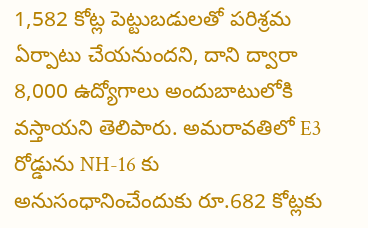1,582 కోట్ల పెట్టుబడులతో పరిశ్రమ ఏర్పాటు చేయనుందని, దాని ద్వారా 8,000 ఉద్యోగాలు అందుబాటులోకి వస్తాయని తెలిపారు. అమరావతిలో E3 రోడ్డును NH-16 కు అనుసంధానించేందుకు రూ.682 కోట్లకు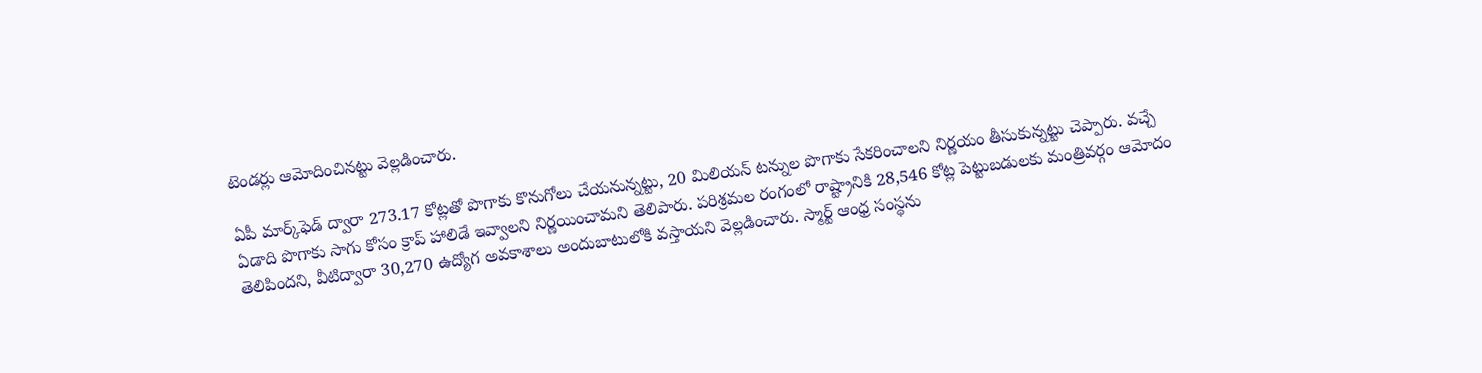టెండర్లు ఆమోదించినట్టు వెల్లడించారు.

ఏపీ మార్క్‌ఫెడ్ ద్వారా 273.17 కోట్లతో పొగాకు కొనుగోలు చేయనున్నట్టు, 20 మిలియన్ టన్నుల పొగాకు సేకరించాలని నిర్ణయం తీసుకున్నట్టు చెప్పారు. వచ్చే ఏడాది పొగాకు సాగు కోసం క్రాప్ హాలిడే ఇవ్వాలని నిర్ణయించామని తెలిపారు. పరిశ్రమల రంగంలో రాష్ట్రానికి 28,546 కోట్ల పెట్టుబడులకు మంత్రివర్గం ఆమోదం తెలిపిందని, వీటిద్వారా 30,270 ఉద్యోగ అవకాశాలు అందుబాటులోకి వస్తాయని వెల్లడించారు. స్మార్ట్ ఆంధ్ర సంస్థను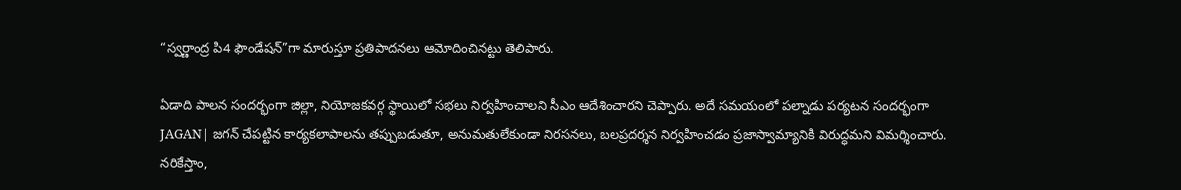“స్వర్ణాంద్ర పి4 ఫౌండేషన్”గా మారుస్తూ ప్రతిపాదనలు ఆమోదించినట్టు తెలిపారు.

ఏడాది పాలన సందర్భంగా జిల్లా, నియోజకవర్గ స్థాయిలో సభలు నిర్వహించాలని సీఎం ఆదేశించారని చెప్పారు. అదే సమయంలో పల్నాడు పర్యటన సందర్భంగా JAGAN| జగన్ చేపట్టిన కార్యకలాపాలను తప్పుబడుతూ, అనుమతులేకుండా నిరసనలు, బలప్రదర్శన నిర్వహించడం ప్రజాస్వామ్యానికి విరుద్ధమని విమర్శించారు. నరికేస్తాం,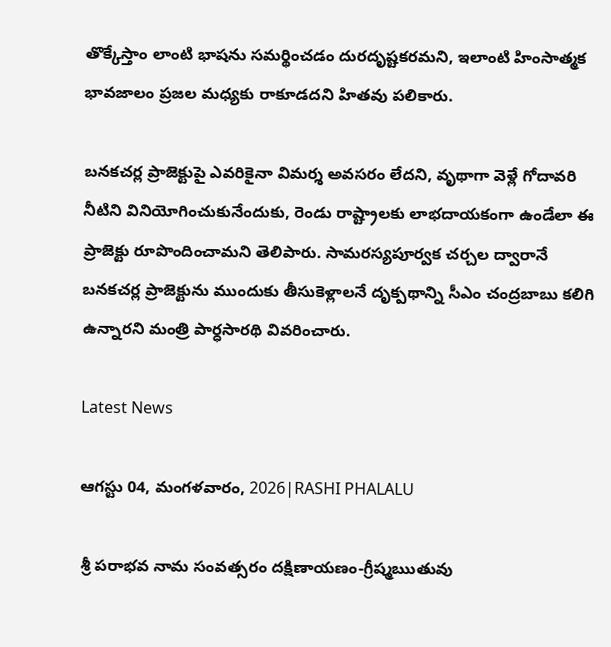తొక్కేస్తాం లాంటి భాషను సమర్థించడం దురదృష్టకరమని, ఇలాంటి హింసాత్మక భావజాలం ప్రజల మధ్యకు రాకూడదని హితవు పలికారు.

బనకచర్ల ప్రాజెక్టుపై ఎవరికైనా విమర్శ అవసరం లేదని, వృథాగా వెళ్లే గోదావరి నీటిని వినియోగించుకునేందుకు, రెండు రాష్ట్రాలకు లాభదాయకంగా ఉండేలా ఈ ప్రాజెక్టు రూపొందించామని తెలిపారు. సామరస్యపూర్వక చర్చల ద్వారానే బనకచర్ల ప్రాజెక్టును ముందుకు తీసుకెళ్లాలనే దృక్పథాన్ని సీఎం చంద్రబాబు కలిగి ఉన్నారని మంత్రి పార్ధసారథి వివరించారు.

Latest News

ఆగస్టు 04, మంగళవారం, 2026|RASHI PHALALU

శ్రీ పరాభవ నామ సంవత్సరం దక్షిణాయణం-గ్రీష్మఋతువు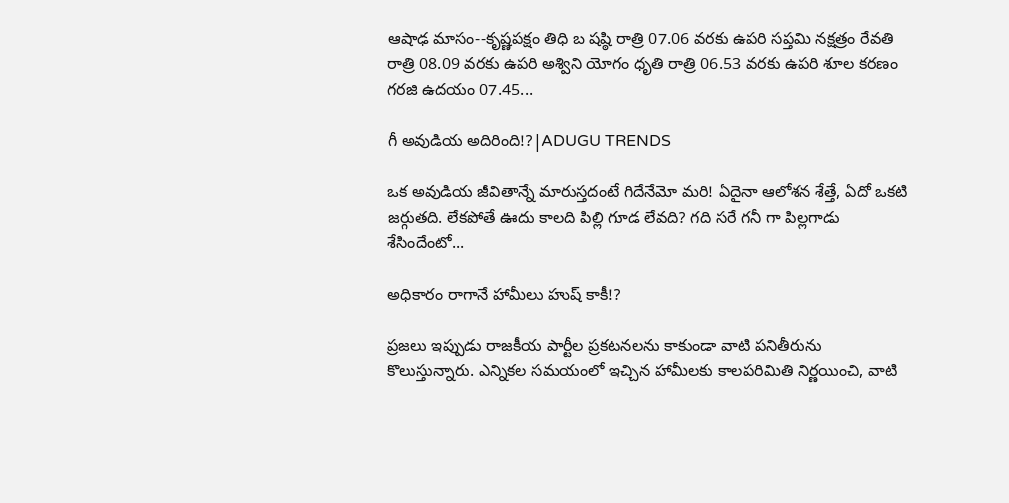ఆషాఢ మాసం--కృష్ణపక్షం తిధి బ షష్ఠి రాత్రి 07.06 వరకు ఉపరి సప్తమి నక్షత్రం రేవతి రాత్రి 08.09 వరకు ఉపరి అశ్విని యోగం ధృతి రాత్రి 06.53 వరకు ఉపరి శూల కరణం గరజి ఉదయం 07.45...

గీ అవుడియ అదిరింది!?|ADUGU TRENDS

ఒక అవుడియ జీవితాన్నే మారుస్తదంటే గిదేనేమో మరి! ఏదైనా ఆలోశన శేత్తే, ఏదో ఒకటి జర్గుతది. లేకపోతే ఊదు కాలది పిల్లి గూడ లేవది? గది సరే గనీ గా పిల్లగాడు శేసిందేంటో...

అధికారం రాగానే హామీలు హుష్ కాకీ!?

ప్రజలు ఇప్పుడు రాజకీయ పార్టీల ప్రకటనలను కాకుండా వాటి పనితీరును కొలుస్తున్నారు. ఎన్నికల సమయంలో ఇచ్చిన హామీలకు కాలపరిమితి నిర్ణయించి, వాటి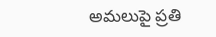అమలుపై ప్రతి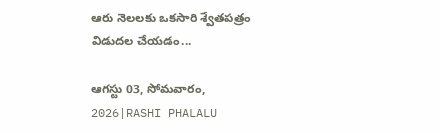ఆరు నెలలకు ఒకసారి శ్వేతపత్రం విడుదల చేయడం...

ఆగస్టు 03, సోమవారం, 2026|RASHI PHALALU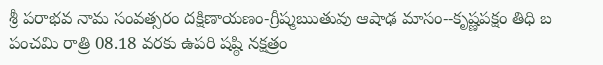శ్రీ పరాభవ నామ సంవత్సరం దక్షిణాయణం-గ్రీష్మఋతువు ఆషాఢ మాసం--కృష్ణపక్షం తిధి బ పంచమి రాత్రి 08.18 వరకు ఉపరి షష్ఠి నక్షత్రం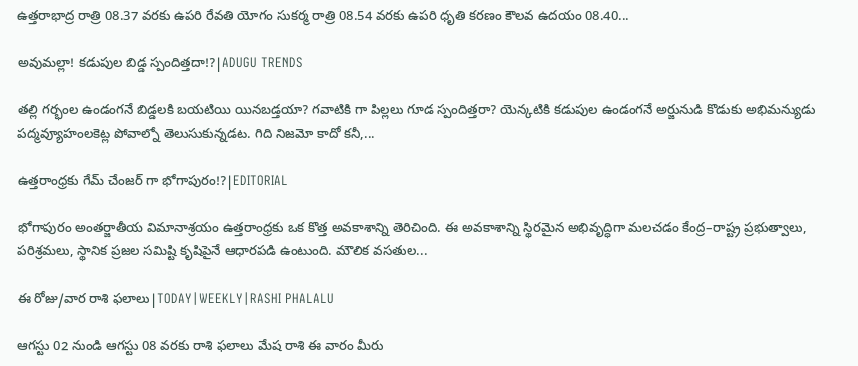ఉత్తరాభాద్ర రాత్రి 08.37 వరకు ఉపరి రేవతి యోగం సుకర్మ రాత్రి 08.54 వరకు ఉపరి ధృతి కరణం కౌలవ ఉదయం 08.40...

అవుమల్లా! కడుపుల బిడ్డ స్పందిత్తదా!?|ADUGU TRENDS

తల్లి గర్భంల ఉండంగనే బిడ్డలకి బయటియి యినబడ్తయా? గవాటికి గా పిల్లలు గూడ స్పందిత్తరా? యెన్కటికి కడుపుల ఉండంగనే అర్జునుడి కొడుకు అభిమన్యుడు పద్మవ్యూహంలకెట్ల పోవాల్నో తెలుసుకున్నడట. గిది నిజమో కాదో కనీ,...

ఉత్తరాంధ్రకు గేమ్ చేంజర్ గా భోగాపురం!?|EDITORIAL

భోగాపురం అంతర్జాతీయ విమానాశ్రయం ఉత్తరాంధ్రకు ఒక కొత్త అవకాశాన్ని తెరిచింది. ఈ అవకాశాన్ని స్థిరమైన అభివృద్ధిగా మలచడం కేంద్ర–రాష్ట్ర ప్రభుత్వాలు, పరిశ్రమలు, స్థానిక ప్రజల సమిష్టి కృషిపైనే ఆధారపడి ఉంటుంది. మౌలిక వసతుల...

ఈ రోజు/వార రాశి ఫలాలు|TODAY|WEEKLY|RASHI PHALALU

ఆగస్టు 02 నుండి ఆగస్టు 08 వరకు రాశి ఫలాలు మేష రాశి ఈ వారం మీరు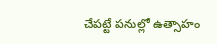చేపట్టే పనుల్లో ఉత్సాహం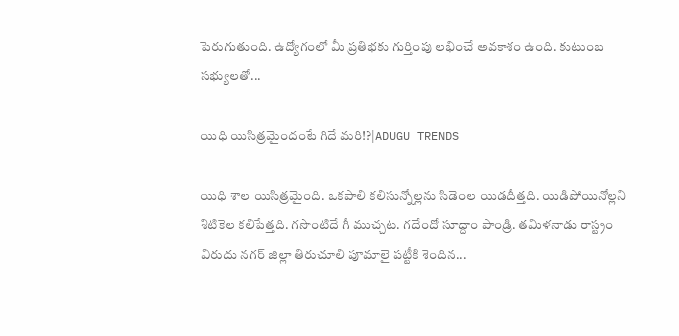పెరుగుతుంది. ఉద్యోగంలో మీ ప్రతిభకు గుర్తింపు లభించే అవకాశం ఉంది. కుటుంబ సభ్యులతో...

యిధి యిసిత్రమైందంటే గిదే మరి!?|ADUGU TRENDS

యిధి శాల యిసిత్రమైంది. ఒకపాలి కలిసున్నోల్లను సిడెంల యిడదీత్తది. యిడిపోయినోల్లని శిటికెల కలిపేత్తది. గసొంటిదే గీ ముచ్చట. గదేందో సూద్దాం పాండ్రి. తమిళనాడు రాస్ట్రం విరుదు నగర్ జిల్లా తిరుచూలి పూమాలై పట్టీకి శెందిన...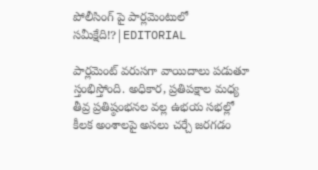పోలీసింగ్ పై పార్లమెంటులో సమీక్షేది!?|EDITORIAL

పార్లమెంట్ వరుసగా వాయిదాలు పడుతూ స్తంభిస్తోంది. అధికార, ప్రతిపక్షాల మధ్య తీవ్ర ప్రతిష్ఠంభనల వల్ల ఉభయ సభల్లో కీలక అంశాలపై అసలు చర్చే జరగడం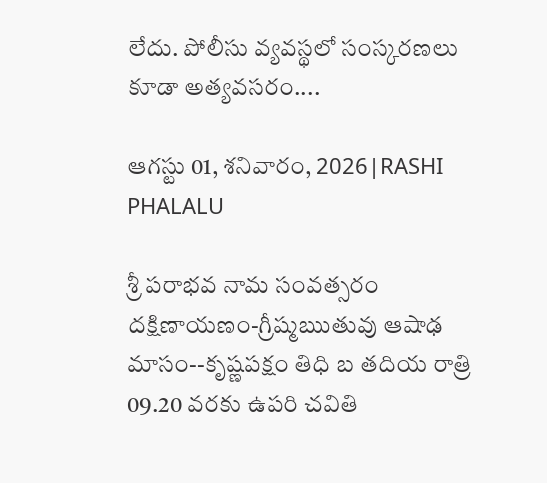లేదు. పోలీసు వ్యవస్థలో సంస్కరణలు కూడా అత్యవసరం....

ఆగస్టు 01, శనివారం, 2026|RASHI PHALALU

శ్రీ పరాభవ నామ సంవత్సరం దక్షిణాయణం-గ్రీష్మఋతువు ఆషాఢ మాసం--కృష్ణపక్షం తిధి బ తదియ రాత్రి 09.20 వరకు ఉపరి చవితి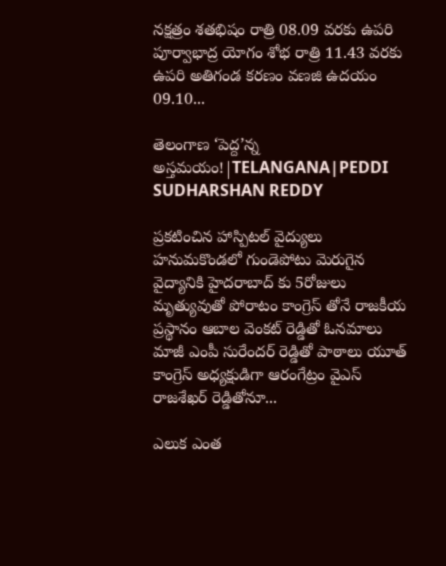నక్షత్రం శతభిషం రాత్రి 08.09 వరకు ఉపరి పూర్వాభాద్ర యోగం శోభ రాత్రి 11.43 వరకు ఉపరి అతిగండ కరణం వణజి ఉదయం 09.10...

తెలంగాణ ‘పెద్ద’న్న అస్తమయం!|TELANGANA|PEDDI SUDHARSHAN REDDY

ప్రకటించిన హాస్పిటల్ వైద్యులు హనుమకొండలో గుండెపోటు మెరుగైన వైద్యానికి హైదరాబాద్ కు 5రోజులు మృత్యువుతో పోరాటం కాంగ్రెస్ తోనే రాజకీయ ప్రస్థానం ఆబాల వెంకట్ రెడ్డితో ఓనమాలు మాజీ ఎంపీ సురేందర్ రెడ్డితో పాఠాలు యూత్ కాంగ్రెస్ అధ్యక్షుడిగా ఆరంగేట్రం వైఎస్ రాజశేఖర్ రెడ్డితోనూ...

ఎలుక ఎంత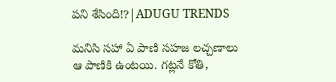పని శేసింది!?|ADUGU TRENDS

మనిసి సహా ఏ పాణి సహజ లచ్చణాలు ఆ పాణికి ఉంటయి. గట్లనే కోతి,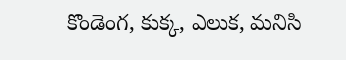కొండెంగ, కుక్క, ఎలుక, మనిసి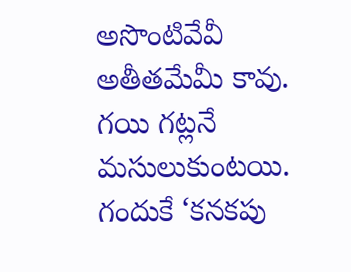అసొంటివేవీ అతీతమేమీ కావు. గయి గట్లనే మసులుకుంటయి. గందుకే ‘కనకపు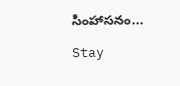సింహాసనం...

Stay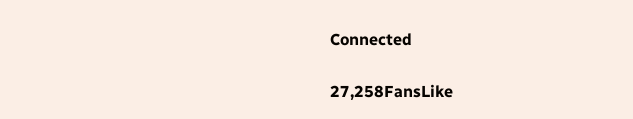Connected

27,258FansLike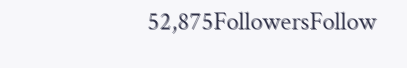52,875FollowersFollow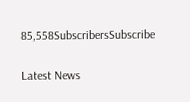85,558SubscribersSubscribe

Latest News